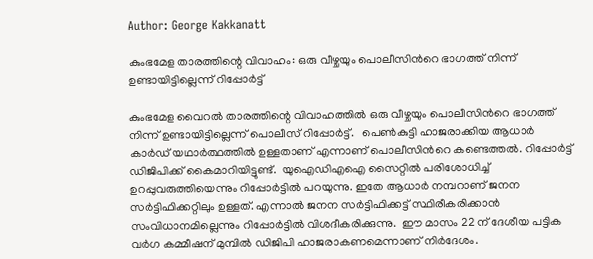Author: George Kakkanatt

കുംഭമേള താരത്തിന്റെ വിവാഹം: ഒരു വീഴ്ചയും പൊലീസിന്‍റെ ഭാഗത്ത് നിന്ന് ഉണ്ടായിട്ടില്ലെന്ന് റിപ്പോർട്ട്

കുംഭമേള വൈറൽ താരത്തിന്റെ വിവാഹത്തില്‍ ഒരു വീഴ്ചയും പൊലീസിന്‍റെ ഭാഗത്ത് നിന്ന് ഉണ്ടായിട്ടില്ലെന്ന് പൊലീസ് റിപ്പോർട്ട്.   പെൺകുട്ടി ഹാജരാക്കിയ ആധാർ കാർഡ് യഥാർത്ഥത്തിൽ ഉള്ളതാണ് എന്നാണ് പൊലീസിന്‍റെ കണ്ടെത്തല്‍. റിപ്പോർട്ട്‌ ഡിജിപിക്ക്‌ കൈമാറിയിട്ടുണ്ട്.  യുഐഡിഎഐ സൈറ്റിൽ പരിശോധിച്ച് ഉറപ്പുവരുത്തിയെന്നും റിപ്പോർട്ടില്‍ പറയുന്നു. ഇതേ ആധാർ നമ്പറാണ് ജനന സർട്ടിഫിക്കറ്റിലും ഉള്ളത്. എന്നാൽ ജനന സർട്ടിഫിക്കട്ട് സ്ഥിരീകരിക്കാന്‍ സംവിധാനമില്ലെന്നും റിപ്പോർട്ടില്‍ വിശദീകരിക്കുന്നു.  ഈ മാസം 22 ന് ദേശീയ പട്ടിക വർഗ കമ്മീഷന് മുമ്പിൽ ഡിജിപി ഹാജരാകണമെന്നാണ് നിര്‍ദേശം.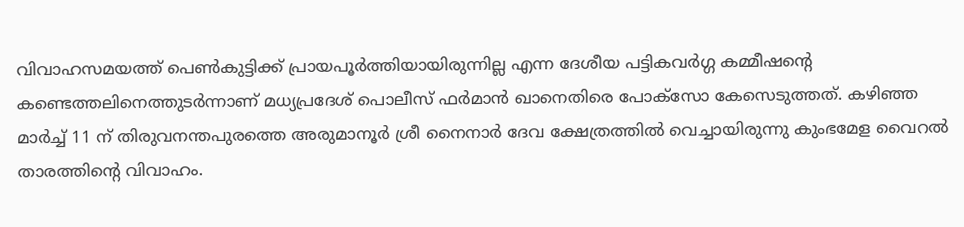വിവാഹസമയത്ത് പെൺകുട്ടിക്ക് പ്രായപൂർത്തിയായിരുന്നില്ല എന്ന ദേശീയ പട്ടികവർഗ്ഗ കമ്മീഷൻ്റെ കണ്ടെത്തലിനെത്തുടർന്നാണ് മധ്യപ്രദേശ് പൊലീസ് ഫർമാൻ ഖാനെതിരെ പോക്സോ കേസെടുത്തത്. കഴിഞ്ഞ മാർച്ച് 11 ന് തിരുവനന്തപുരത്തെ അരുമാനൂർ ശ്രീ നൈനാർ ദേവ ക്ഷേത്രത്തിൽ വെച്ചായിരുന്നു കുംഭമേള വൈറൽ താരത്തിന്റെ വിവാഹം.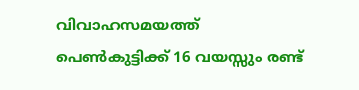വിവാഹസമയത്ത് പെൺകുട്ടിക്ക് 16 വയസ്സും രണ്ട്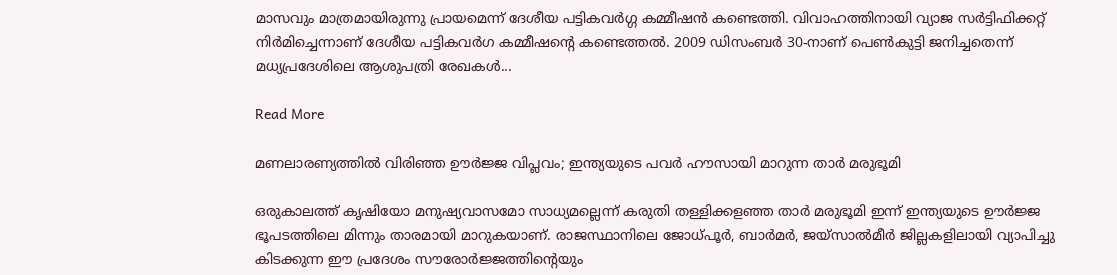മാസവും മാത്രമായിരുന്നു പ്രായമെന്ന് ദേശീയ പട്ടികവർഗ്ഗ കമ്മീഷൻ കണ്ടെത്തി. വിവാഹത്തിനായി വ്യാജ സർട്ടിഫിക്കറ്റ് നിർമിച്ചെന്നാണ് ദേശീയ പട്ടികവർഗ കമ്മീഷൻ്റെ കണ്ടെത്തല്‍. 2009 ഡിസംബർ 30-നാണ് പെൺകുട്ടി ജനിച്ചതെന്ന് മധ്യപ്രദേശിലെ ആശുപത്രി രേഖകൾ...

Read More

മണലാരണ്യത്തിൽ വിരിഞ്ഞ ഊർജ്ജ വിപ്ലവം; ഇന്ത്യയുടെ പവർ ഹൗസായി മാറുന്ന താർ മരുഭൂമി

ഒരുകാലത്ത് കൃഷിയോ മനുഷ്യവാസമോ സാധ്യമല്ലെന്ന് കരുതി തള്ളിക്കളഞ്ഞ താർ മരുഭൂമി ഇന്ന് ഇന്ത്യയുടെ ഊർജ്ജ ഭൂപടത്തിലെ മിന്നും താരമായി മാറുകയാണ്. രാജസ്ഥാനിലെ ജോധ്‌പൂർ, ബാർമർ, ജയ്‌സാൽമീർ ജില്ലകളിലായി വ്യാപിച്ചു കിടക്കുന്ന ഈ പ്രദേശം സൗരോർജ്ജത്തിന്റെയും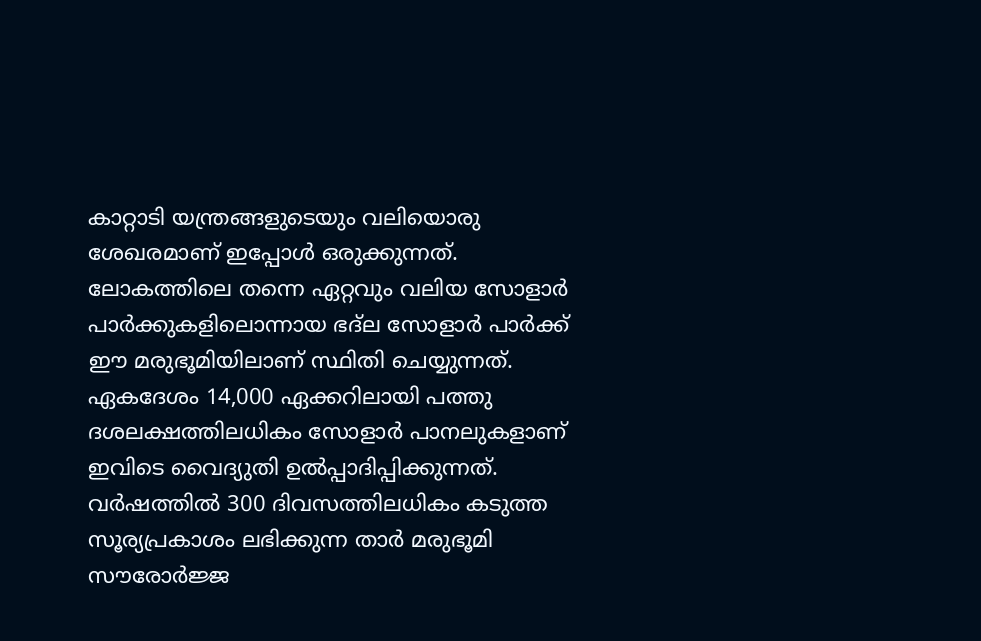കാറ്റാടി യന്ത്രങ്ങളുടെയും വലിയൊരു ശേഖരമാണ് ഇപ്പോൾ ഒരുക്കുന്നത്. ലോകത്തിലെ തന്നെ ഏറ്റവും വലിയ സോളാർ പാർക്കുകളിലൊന്നായ ഭദ്‌ല സോളാർ പാർക്ക് ഈ മരുഭൂമിയിലാണ് സ്ഥിതി ചെയ്യുന്നത്. ഏകദേശം 14,000 ഏക്കറിലായി പത്തു ദശലക്ഷത്തിലധികം സോളാർ പാനലുകളാണ് ഇവിടെ വൈദ്യുതി ഉൽപ്പാദിപ്പിക്കുന്നത്. വർഷത്തിൽ 300 ദിവസത്തിലധികം കടുത്ത സൂര്യപ്രകാശം ലഭിക്കുന്ന താർ മരുഭൂമി സൗരോർജ്ജ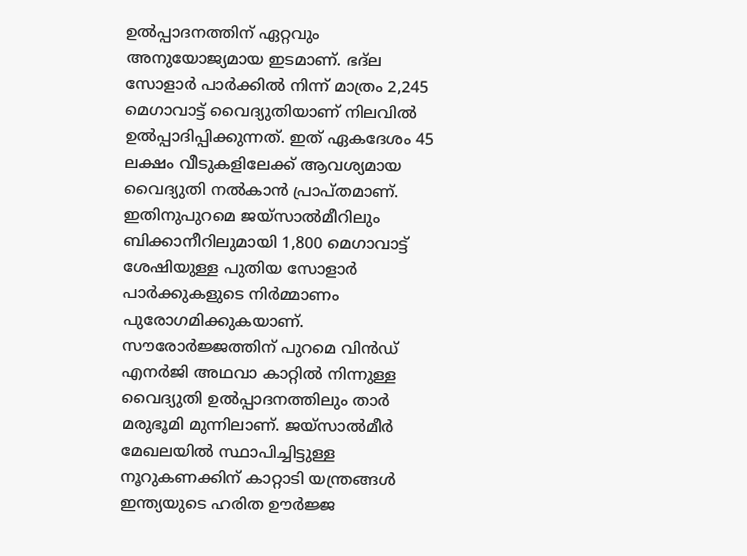ഉൽപ്പാദനത്തിന് ഏറ്റവും അനുയോജ്യമായ ഇടമാണ്. ഭദ്‌ല സോളാർ പാർക്കിൽ നിന്ന് മാത്രം 2,245 മെഗാവാട്ട് വൈദ്യുതിയാണ് നിലവിൽ ഉൽപ്പാദിപ്പിക്കുന്നത്. ഇത് ഏകദേശം 45 ലക്ഷം വീടുകളിലേക്ക് ആവശ്യമായ വൈദ്യുതി നൽകാൻ പ്രാപ്തമാണ്. ഇതിനുപുറമെ ജയ്‌സാൽമീറിലും ബിക്കാനീറിലുമായി 1,800 മെഗാവാട്ട് ശേഷിയുള്ള പുതിയ സോളാർ പാർക്കുകളുടെ നിർമ്മാണം പുരോഗമിക്കുകയാണ്. സൗരോർജ്ജത്തിന് പുറമെ വിൻഡ് എനർജി അഥവാ കാറ്റിൽ നിന്നുള്ള വൈദ്യുതി ഉൽപ്പാദനത്തിലും താർ മരുഭൂമി മുന്നിലാണ്. ജയ്‌സാൽമീർ മേഖലയിൽ സ്ഥാപിച്ചിട്ടുള്ള നൂറുകണക്കിന് കാറ്റാടി യന്ത്രങ്ങൾ ഇന്ത്യയുടെ ഹരിത ഊർജ്ജ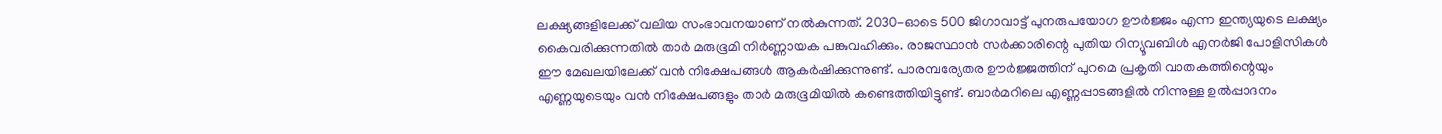ലക്ഷ്യങ്ങളിലേക്ക് വലിയ സംഭാവനയാണ് നൽകുന്നത്. 2030-ഓടെ 500 ജിഗാവാട്ട് പുനരുപയോഗ ഊർജ്ജം എന്ന ഇന്ത്യയുടെ ലക്ഷ്യം കൈവരിക്കുന്നതിൽ താർ മരുഭൂമി നിർണ്ണായക പങ്കുവഹിക്കും. രാജസ്ഥാൻ സർക്കാരിന്റെ പുതിയ റിന്യൂവബിൾ എനർജി പോളിസികൾ ഈ മേഖലയിലേക്ക് വൻ നിക്ഷേപങ്ങൾ ആകർഷിക്കുന്നുണ്ട്. പാരമ്പര്യേതര ഊർജ്ജത്തിന് പുറമെ പ്രകൃതി വാതകത്തിന്റെയും എണ്ണയുടെയും വൻ നിക്ഷേപങ്ങളും താർ മരുഭൂമിയിൽ കണ്ടെത്തിയിട്ടുണ്ട്. ബാർമറിലെ എണ്ണപ്പാടങ്ങളിൽ നിന്നുള്ള ഉൽപ്പാദനം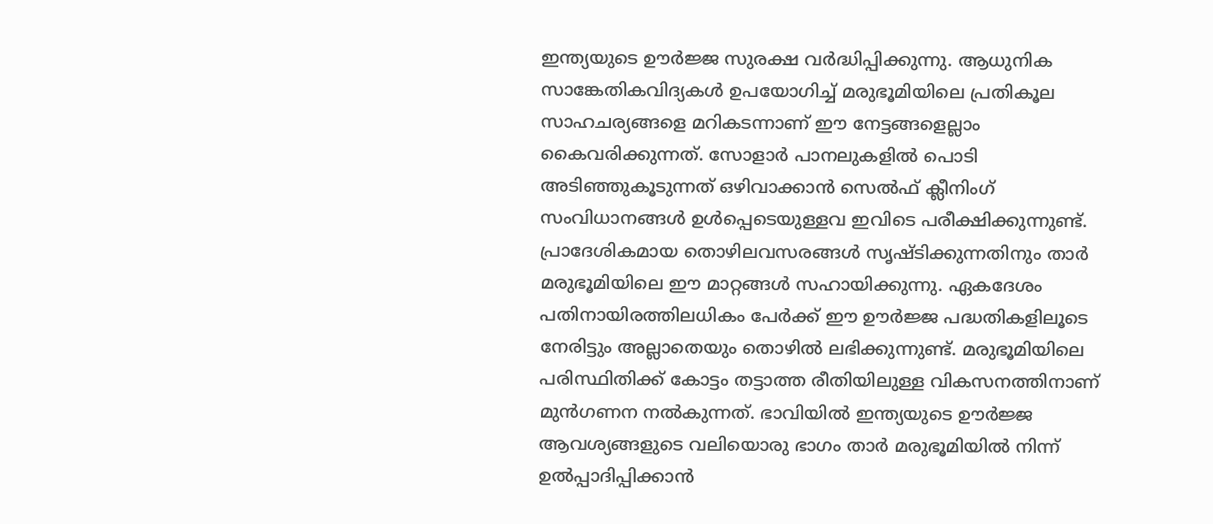ഇന്ത്യയുടെ ഊർജ്ജ സുരക്ഷ വർദ്ധിപ്പിക്കുന്നു. ആധുനിക സാങ്കേതികവിദ്യകൾ ഉപയോഗിച്ച് മരുഭൂമിയിലെ പ്രതികൂല സാഹചര്യങ്ങളെ മറികടന്നാണ് ഈ നേട്ടങ്ങളെല്ലാം കൈവരിക്കുന്നത്. സോളാർ പാനലുകളിൽ പൊടി അടിഞ്ഞുകൂടുന്നത് ഒഴിവാക്കാൻ സെൽഫ് ക്ലീനിംഗ് സംവിധാനങ്ങൾ ഉൾപ്പെടെയുള്ളവ ഇവിടെ പരീക്ഷിക്കുന്നുണ്ട്. പ്രാദേശികമായ തൊഴിലവസരങ്ങൾ സൃഷ്ടിക്കുന്നതിനും താർ മരുഭൂമിയിലെ ഈ മാറ്റങ്ങൾ സഹായിക്കുന്നു. ഏകദേശം പതിനായിരത്തിലധികം പേർക്ക് ഈ ഊർജ്ജ പദ്ധതികളിലൂടെ നേരിട്ടും അല്ലാതെയും തൊഴിൽ ലഭിക്കുന്നുണ്ട്. മരുഭൂമിയിലെ പരിസ്ഥിതിക്ക് കോട്ടം തട്ടാത്ത രീതിയിലുള്ള വികസനത്തിനാണ് മുൻഗണന നൽകുന്നത്. ഭാവിയിൽ ഇന്ത്യയുടെ ഊർജ്ജ ആവശ്യങ്ങളുടെ വലിയൊരു ഭാഗം താർ മരുഭൂമിയിൽ നിന്ന് ഉൽപ്പാദിപ്പിക്കാൻ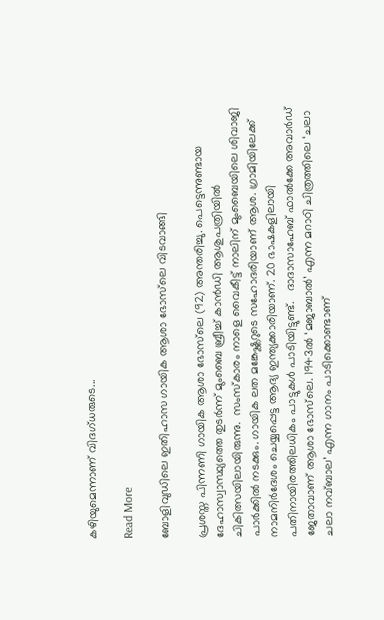കഴിയുമെന്നാണ് വിദഗ്ധരുടെ...

Read More

ബോളിവുഡിലെ ഇതിഹാസ ഗായിക ആശാ ഭോസ്‌ലെ വിടവാങ്ങി

പ്രശസ്ത പിന്നണി ഗായിക ആശാ ഭോസ്‌ലെ (92) അന്തരിച്ചു. പെട്ടെന്നുണ്ടായ ദേഹാസ്വാസ്ഥ്യത്തെ തുടർന്ന് മുംബൈ ബ്രീച്ച് കാൻഡി ആശുപത്രിയിൽ ചികിത്സയിലായിരുന്നു.  സംസ്കാരം നാളെ വൈകീട്ട് നാലിന് മുംബൈയിലെ ശിവാജി പാർക്കിൽ നടക്കും. ഗായിക ലത മങ്കേഷ്ക്കറുടെ സഹോദരിയാണ് ആശ. ഗ്രാമിയിലേക്ക് നാമനിർദേശം ചെയ്യപ്പെട്ട ആദ്യ ഇന്ത്യക്കാരിയാണ്. 20 ഭാഷകളിലായി പതിനായിരത്തിലധികം പാട്ടുകൾ പാടിയിട്ടുണ്ട്.   ദാദാസാഹേബ് ഫാൽക്കേ അവാർഡ് ജേതാവാണ് ആശാ ഭോസ്‌ലെ. 1943ൽ ‘മജാബാൽ’ എന്ന മറാഠി ചിത്രത്തിലെ ‘ചലാ ചലാ നവ്ബാല’ എന്ന ഗാനം പാടിക്കൊണ്ടാണ്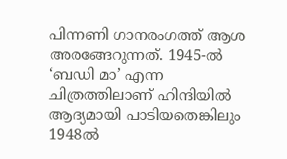പിന്നണി ഗാനരംഗത്ത് ആശ അരങ്ങേറുന്നത്. 1945-ൽ ‘ബഡി മാ’ എന്ന ചിത്രത്തിലാണ് ഹിന്ദിയിൽ ആദ്യമായി പാടിയതെങ്കിലും 1948ൽ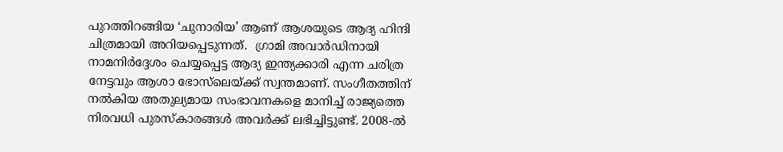പുറത്തിറങ്ങിയ ‘ചുനാരിയ’ ആണ് ആശയുടെ ആദ്യ ഹിന്ദി ചിത്രമായി അറിയപ്പെടുന്നത്.  ഗ്രാമി അവാർഡിനായി നാമനിർദ്ദേശം ചെയ്യപ്പെട്ട ആദ്യ ഇന്ത്യക്കാരി എന്ന ചരിത്ര നേട്ടവും ആശാ ഭോസ്‌ലെയ്ക്ക് സ്വന്തമാണ്. സംഗീതത്തിന് നൽകിയ അതുല്യമായ സംഭാവനകളെ മാനിച്ച് രാജ്യത്തെ നിരവധി പുരസ്‌കാരങ്ങൾ അവർക്ക് ലഭിച്ചിട്ടുണ്ട്. 2008-ൽ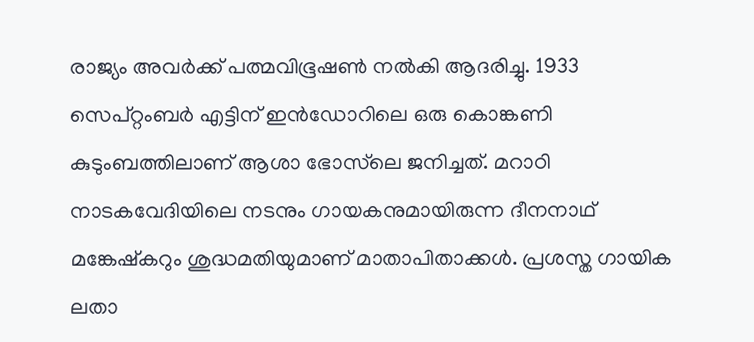രാജ്യം അവർക്ക് പത്മവിഭൂഷൺ നൽകി ആദരിച്ചു. 1933 സെപ്റ്റംബർ എട്ടിന് ഇൻഡോറിലെ ഒരു കൊങ്കണി കുടുംബത്തിലാണ് ആശാ ഭോസ്‌ലെ ജനിച്ചത്. മറാഠി നാടകവേദിയിലെ നടനും ഗായകനുമായിരുന്ന ദീനനാഥ് മങ്കേഷ്‌കറും ശുദ്ധമതിയുമാണ് മാതാപിതാക്കൾ. പ്രശസ്ത ഗായിക ലതാ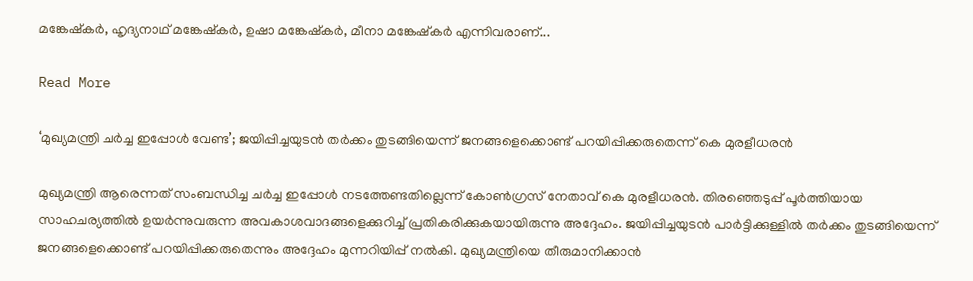മങ്കേഷ്‌കർ, ഹൃദ്യനാഥ് മങ്കേഷ്‌കർ, ഉഷാ മങ്കേഷ്‌കർ, മീനാ മങ്കേഷ്‌കർ എന്നിവരാണ്...

Read More

‘മുഖ്യമന്ത്രി ചർച്ച ഇപ്പോൾ വേണ്ട’; ജയിപ്പിച്ചയുടൻ തർക്കം തുടങ്ങിയെന്ന് ജനങ്ങളെക്കൊണ്ട് പറയിപ്പിക്കരുതെന്ന് കെ മുരളീധരൻ

മുഖ്യമന്ത്രി ആരെന്നത് സംബന്ധിച്ച ചർച്ച ഇപ്പോൾ നടത്തേണ്ടതില്ലെന്ന് കോൺഗ്രസ് നേതാവ് കെ മുരളീധരൻ. തിരഞ്ഞെടുപ്പ് പൂർത്തിയായ സാഹചര്യത്തിൽ ഉയർന്നുവരുന്ന അവകാശവാദങ്ങളെക്കുറിച്ച് പ്രതികരിക്കുകയായിരുന്നു അദ്ദേഹം. ജയിപ്പിച്ചയുടൻ പാർട്ടിക്കുള്ളിൽ തർക്കം തുടങ്ങിയെന്ന് ജനങ്ങളെക്കൊണ്ട് പറയിപ്പിക്കരുതെന്നും അദ്ദേഹം മുന്നറിയിപ്പ് നൽകി. മുഖ്യമന്ത്രിയെ തീരുമാനിക്കാൻ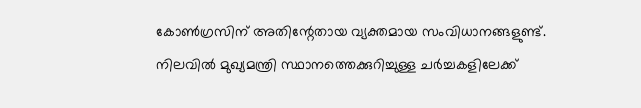കോൺഗ്രസിന് അതിന്റേതായ വ്യക്തമായ സംവിധാനങ്ങളുണ്ട്. നിലവിൽ മുഖ്യമന്ത്രി സ്ഥാനത്തെക്കുറിച്ചുള്ള ചർച്ചകളിലേക്ക്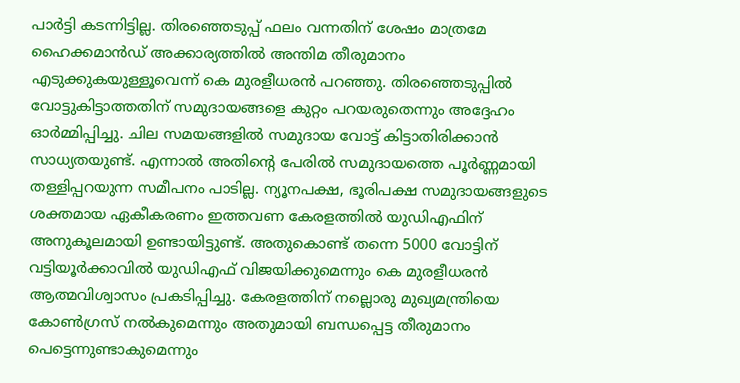പാർട്ടി കടന്നിട്ടില്ല. തിരഞ്ഞെടുപ്പ് ഫലം വന്നതിന് ശേഷം മാത്രമേ ഹൈക്കമാൻഡ് അക്കാര്യത്തിൽ അന്തിമ തീരുമാനം എടുക്കുകയുള്ളൂവെന്ന് കെ മുരളീധരൻ പറഞ്ഞു. തിരഞ്ഞെടുപ്പിൽ വോട്ടുകിട്ടാത്തതിന് സമുദായങ്ങളെ കുറ്റം പറയരുതെന്നും അദ്ദേഹം ഓർമ്മിപ്പിച്ചു. ചില സമയങ്ങളിൽ സമുദായ വോട്ട് കിട്ടാതിരിക്കാൻ സാധ്യതയുണ്ട്. എന്നാൽ അതിന്റെ പേരിൽ സമുദായത്തെ പൂർണ്ണമായി തള്ളിപ്പറയുന്ന സമീപനം പാടില്ല. ന്യൂനപക്ഷ, ഭൂരിപക്ഷ സമുദായങ്ങളുടെ ശക്തമായ ഏകീകരണം ഇത്തവണ കേരളത്തിൽ യുഡിഎഫിന് അനുകൂലമായി ഉണ്ടായിട്ടുണ്ട്. അതുകൊണ്ട് തന്നെ 5000 വോട്ടിന് വട്ടിയൂർക്കാവിൽ യുഡിഎഫ് വിജയിക്കുമെന്നും കെ മുരളീധരൻ ആത്മവിശ്വാസം പ്രകടിപ്പിച്ചു. കേരളത്തിന് നല്ലൊരു മുഖ്യമന്ത്രിയെ കോൺഗ്രസ് നൽകുമെന്നും അതുമായി ബന്ധപ്പെട്ട തീരുമാനം പെട്ടെന്നുണ്ടാകുമെന്നും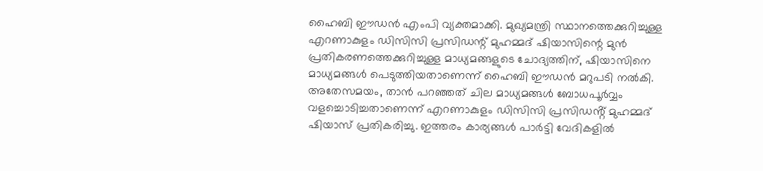ഹൈബി ഈഡൻ എംപി വ്യക്തമാക്കി. മുഖ്യമന്ത്രി സ്ഥാനത്തെക്കുറിച്ചുള്ള എറണാകുളം ഡിസിസി പ്രസിഡന്റ് മുഹമ്മദ് ഷിയാസിന്റെ മുൻ പ്രതികരണത്തെക്കുറിച്ചുള്ള മാധ്യമങ്ങളുടെ ചോദ്യത്തിന്, ഷിയാസിനെ മാധ്യമങ്ങൾ പെടുത്തിയതാണെന്ന് ഹൈബി ഈഡൻ മറുപടി നൽകി. അതേസമയം, താൻ പറഞ്ഞത് ചില മാധ്യമങ്ങൾ ബോധപൂർവ്വം വളച്ചൊടിച്ചതാണെന്ന് എറണാകുളം ഡിസിസി പ്രസിഡൻ്റ് മുഹമ്മദ് ഷിയാസ് പ്രതികരിച്ചു. ഇത്തരം കാര്യങ്ങൾ പാർട്ടി വേദികളിൽ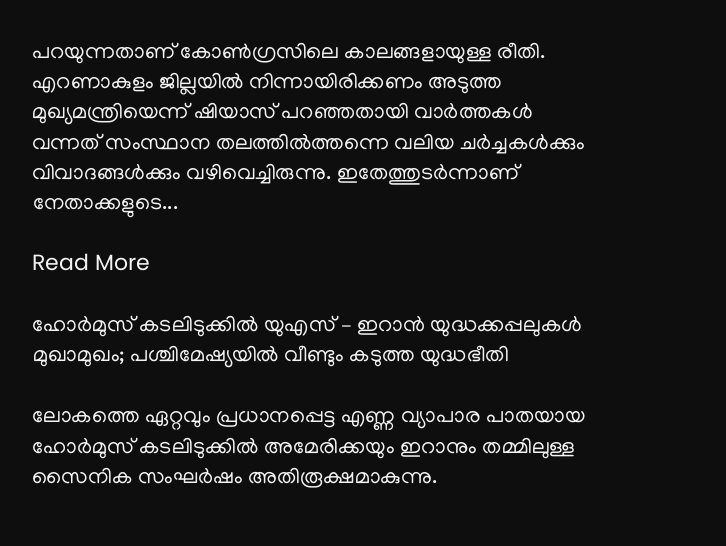പറയുന്നതാണ് കോൺഗ്രസിലെ കാലങ്ങളായുള്ള രീതി. എറണാകുളം ജില്ലയിൽ നിന്നായിരിക്കണം അടുത്ത മുഖ്യമന്ത്രിയെന്ന് ഷിയാസ് പറഞ്ഞതായി വാർത്തകൾ വന്നത് സംസ്ഥാന തലത്തിൽത്തന്നെ വലിയ ചർച്ചകൾക്കും വിവാദങ്ങൾക്കും വഴിവെച്ചിരുന്നു. ഇതേത്തുടർന്നാണ് നേതാക്കളുടെ...

Read More

ഹോർമുസ് കടലിടുക്കിൽ യുഎസ് – ഇറാൻ യുദ്ധക്കപ്പലുകൾ മുഖാമുഖം; പശ്ചിമേഷ്യയിൽ വീണ്ടും കടുത്ത യുദ്ധഭീതി

ലോകത്തെ ഏറ്റവും പ്രധാനപ്പെട്ട എണ്ണ വ്യാപാര പാതയായ ഹോർമുസ് കടലിടുക്കിൽ അമേരിക്കയും ഇറാനും തമ്മിലുള്ള സൈനിക സംഘർഷം അതിരൂക്ഷമാകുന്നു.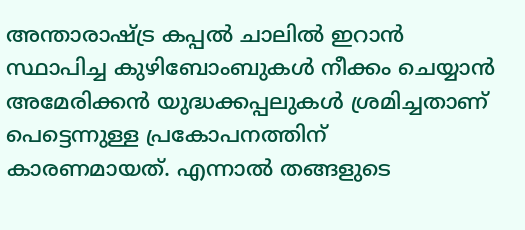അന്താരാഷ്ട്ര കപ്പൽ ചാലിൽ ഇറാൻ സ്ഥാപിച്ച കുഴിബോംബുകൾ നീക്കം ചെയ്യാൻ അമേരിക്കൻ യുദ്ധക്കപ്പലുകൾ ശ്രമിച്ചതാണ് പെട്ടെന്നുള്ള പ്രകോപനത്തിന് കാരണമായത്. എന്നാൽ തങ്ങളുടെ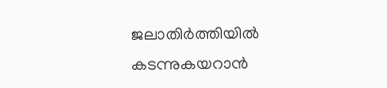ജലാതിർത്തിയിൽ കടന്നുകയറാൻ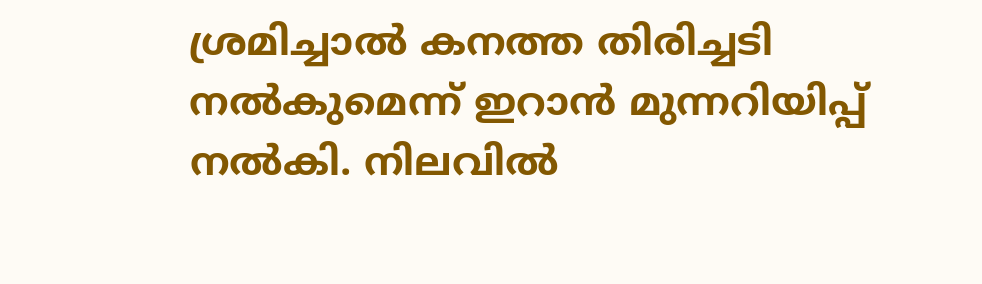ശ്രമിച്ചാൽ കനത്ത തിരിച്ചടി നൽകുമെന്ന് ഇറാൻ മുന്നറിയിപ്പ് നൽകി. നിലവിൽ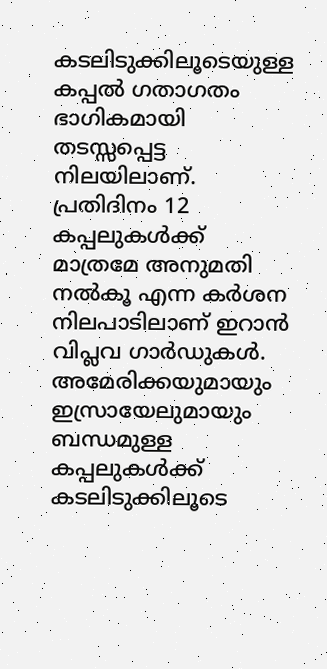കടലിടുക്കിലൂടെയുള്ള കപ്പൽ ഗതാഗതം ഭാഗികമായി തടസ്സപ്പെട്ട നിലയിലാണ്. പ്രതിദിനം 12 കപ്പലുകൾക്ക് മാത്രമേ അനുമതി നൽകൂ എന്ന കർശന നിലപാടിലാണ് ഇറാൻ വിപ്ലവ ഗാർഡുകൾ. അമേരിക്കയുമായും ഇസ്രായേലുമായും ബന്ധമുള്ള കപ്പലുകൾക്ക് കടലിടുക്കിലൂടെ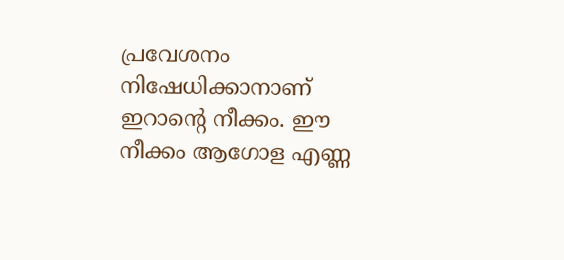പ്രവേശനം നിഷേധിക്കാനാണ് ഇറാന്റെ നീക്കം. ഈ നീക്കം ആഗോള എണ്ണ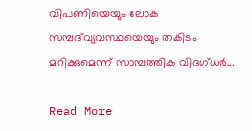വിപണിയെയും ലോക സമ്പദ്‌വ്യവസ്ഥയെയും തകിടം മറിക്കുമെന്ന് സാമ്പത്തിക വിദഗ്ധർ...

Read More